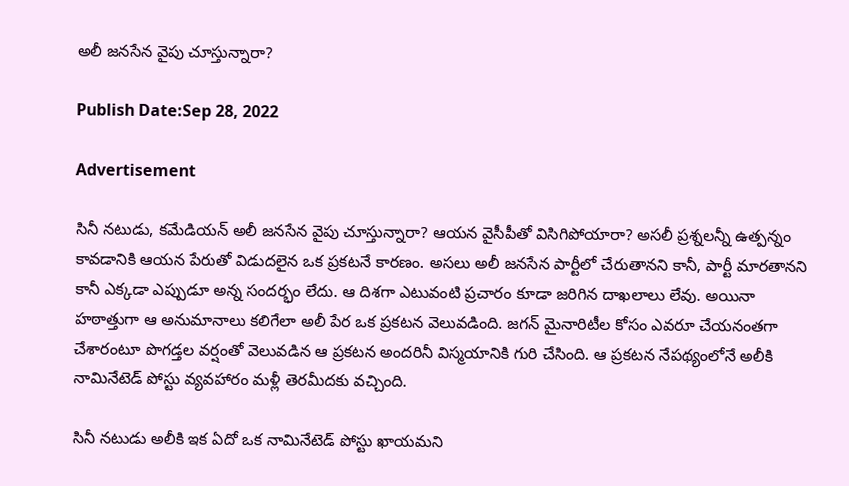అలీ జనసేన వైపు చూస్తున్నారా?

Publish Date:Sep 28, 2022

Advertisement

సినీ నటుడు, కమేడియన్ అలీ జనసేన వైపు చూస్తున్నారా? ఆయన వైసీపీతో విసిగిపోయారా? అసలీ ప్రశ్నలన్నీ ఉత్పన్నం కావడానికి ఆయన పేరుతో విడుదలైన ఒక ప్రకటనే కారణం. అసలు అలీ జనసేన పార్టీలో చేరుతానని కానీ, పార్టీ మారతానని కానీ ఎక్కడా ఎప్పుడూ అన్న సందర్భం లేదు. ఆ దిశగా ఎటువంటి ప్రచారం కూడా జరిగిన దాఖలాలు లేవు. అయినా హఠాత్తుగా ఆ అనుమానాలు కలిగేలా అలీ పేర ఒక ప్రకటన వెలువడింది. జగన్ మైనారిటీల కోసం ఎవరూ చేయనంతగా చేశారంటూ పొగడ్తల వర్షంతో వెలువడిన ఆ ప్రకటన అందరినీ విస్మయానికి గురి చేసింది. ఆ ప్రకటన నేపథ్యంలోనే అలీకి నామినేటెడ్ పోస్టు వ్యవహారం మళ్లీ తెరమీదకు వచ్చింది.

సినీ నటుడు అలీకి ఇక ఏదో ఒక నామినేటెడ్ పోస్టు ఖాయమని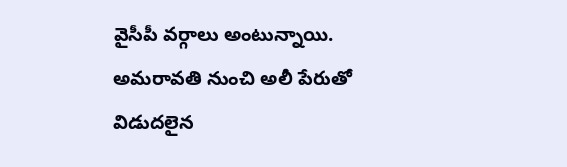వైసీపీ వర్గాలు అంటున్నాయి.   అమరావతి నుంచి అలీ పేరుతో విడుదలైన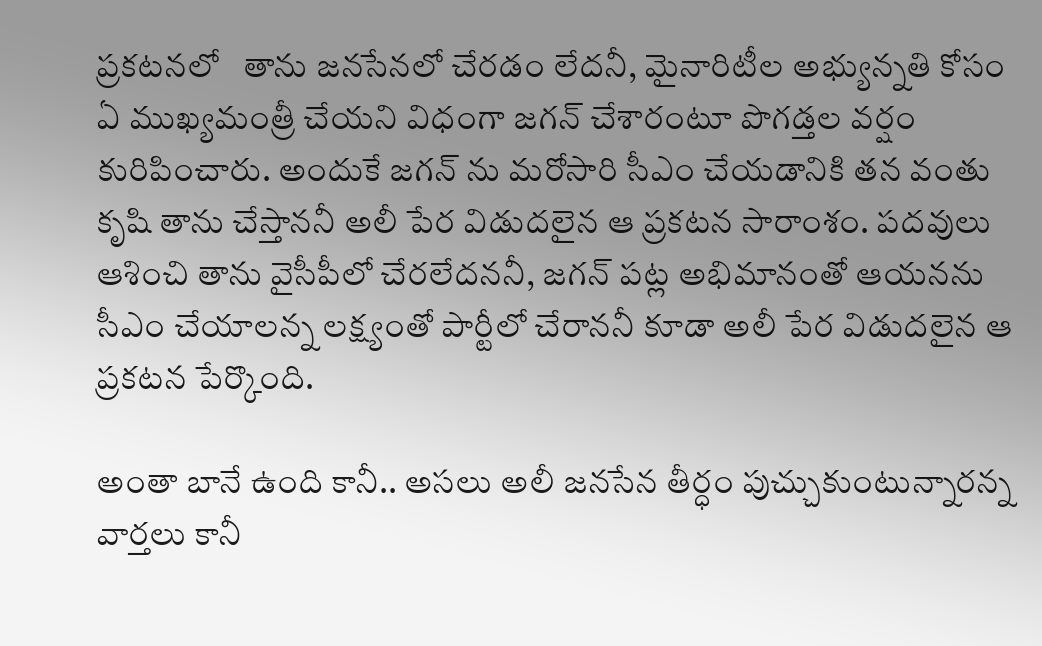ప్రకటనలో   తాను జనసేనలో చేరడం లేదనీ, మైనారిటీల అభ్యున్నతి కోసం ఏ ముఖ్యమంత్రీ చేయని విధంగా జగన్ చేశారంటూ పొగడ్తల వర్షం కురిపించారు. అందుకే జగన్ ను మరోసారి సీఎం చేయడానికి తన వంతు కృషి తాను చేస్తాననీ అలీ పేర విడుదలైన ఆ ప్రకటన సారాంశం. పదవులు ఆశించి తాను వైసీపీలో చేరలేదననీ, జగన్ పట్ల అభిమానంతో ఆయనను సీఎం చేయాలన్న లక్ష్యంతో పార్టీలో చేరాననీ కూడా అలీ పేర విడుదలైన ఆ ప్రకటన పేర్కొంది.

అంతా బానే ఉంది కానీ.. అసలు అలీ జనసేన తీర్ధం పుచ్చుకుంటున్నారన్న వార్తలు కానీ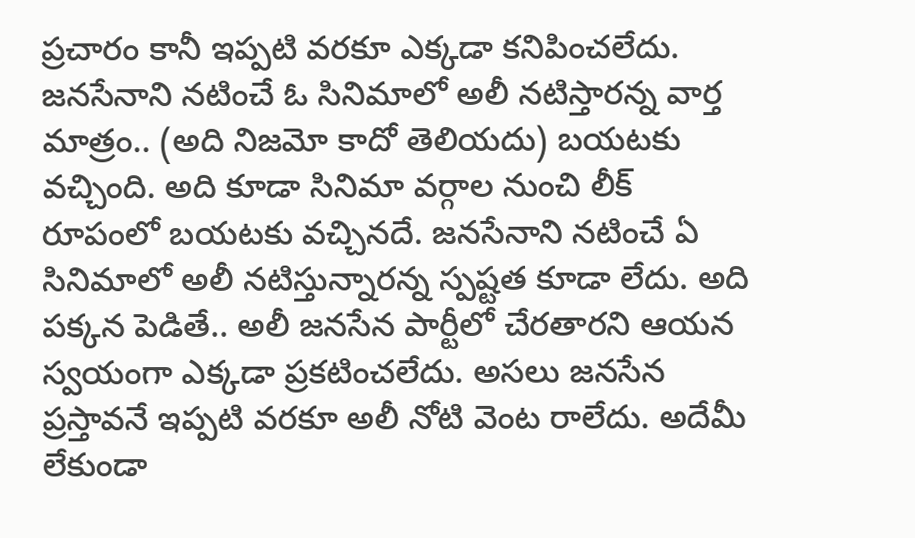ప్రచారం కానీ ఇప్పటి వరకూ ఎక్కడా కనిపించలేదు. జనసేనాని నటించే ఓ సినిమాలో అలీ నటిస్తారన్న వార్త మాత్రం.. (అది నిజమో కాదో తెలియదు) బయటకు వచ్చింది. అది కూడా సినిమా వర్గాల నుంచి లీక్ రూపంలో బయటకు వచ్చినదే. జనసేనాని నటించే ఏ సినిమాలో అలీ నటిస్తున్నారన్న స్పష్టత కూడా లేదు. అది పక్కన పెడితే.. అలీ జనసేన పార్టీలో చేరతారని ఆయన స్వయంగా ఎక్కడా ప్రకటించలేదు. అసలు జనసేన ప్రస్తావనే ఇప్పటి వరకూ అలీ నోటి వెంట రాలేదు. అదేమీ లేకుండా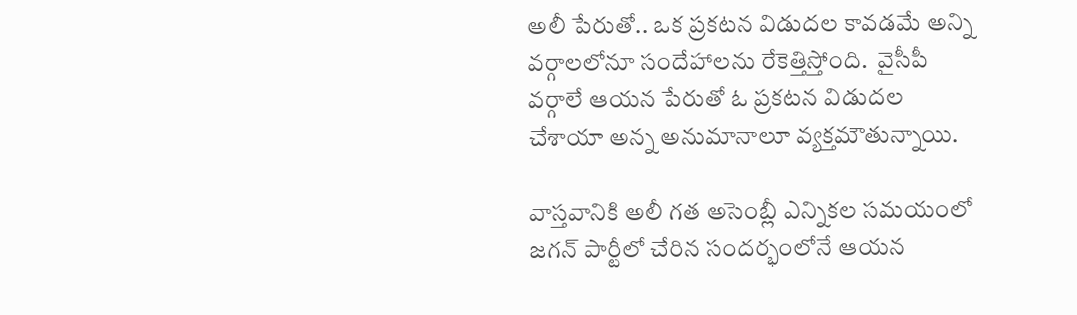అలీ పేరుతో.. ఒక ప్రకటన విడుదల కావడమే అన్ని వర్గాలలోనూ సందేహాలను రేకెత్తిస్తోంది.  వైసీపీ వర్గాలే ఆయన పేరుతో ఓ ప్రకటన విడుదల చేశాయా అన్న అనుమానాలూ వ్యక్తమౌతున్నాయి.

వాస్తవానికి అలీ గత అసెంబ్లీ ఎన్నికల సమయంలో జగన్ పార్టీలో చేరిన సందర్భంలోనే ఆయన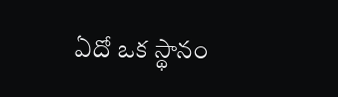ఏదో ఒక స్థానం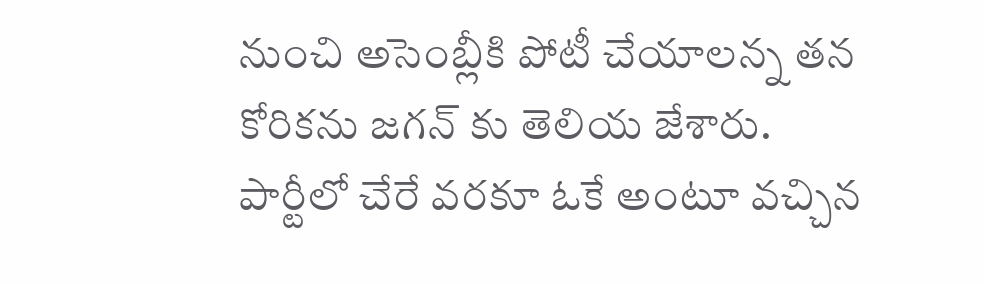నుంచి అసెంబ్లీకి పోటీ చేయాలన్న తన కోరికను జగన్ కు తెలియ జేశారు. పార్టీలో చేరే వరకూ ఓకే అంటూ వచ్చిన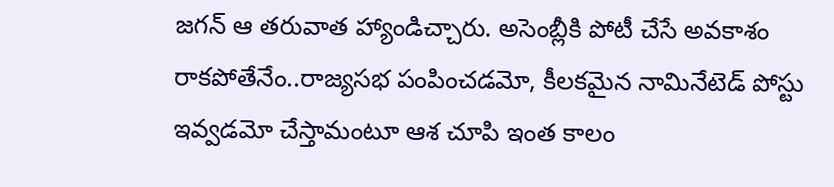జగన్ ఆ తరువాత హ్యాండిచ్చారు. అసెంబ్లీకి పోటీ చేసే అవకాశం రాకపోతేనేం..రాజ్యసభ పంపించడమో, కీలకమైన నామినేటెడ్ పోస్టు ఇవ్వడమో చేస్తామంటూ ఆశ చూపి ఇంత కాలం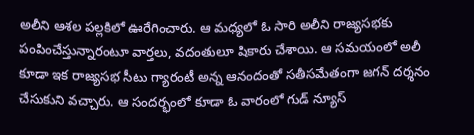అలీని ఆశల పల్లకిలో ఊరేగించారు. ఆ మధ్యలో ఓ సారి అలీని రాజ్యసభకు పంపించేస్తున్నారంటూ వార్తలు, వదంతులూ షికారు చేశాయి. ఆ సమయంలో అలీ కూడా ఇక రాజ్యసభ సీటు గ్యారంటీ అన్న ఆనందంతో సతీసమేతంగా జగన్ దర్శనం చేసుకుని వచ్చారు. ఆ సందర్భంలో కూడా ఓ వారంలో గుడ్ న్యూస్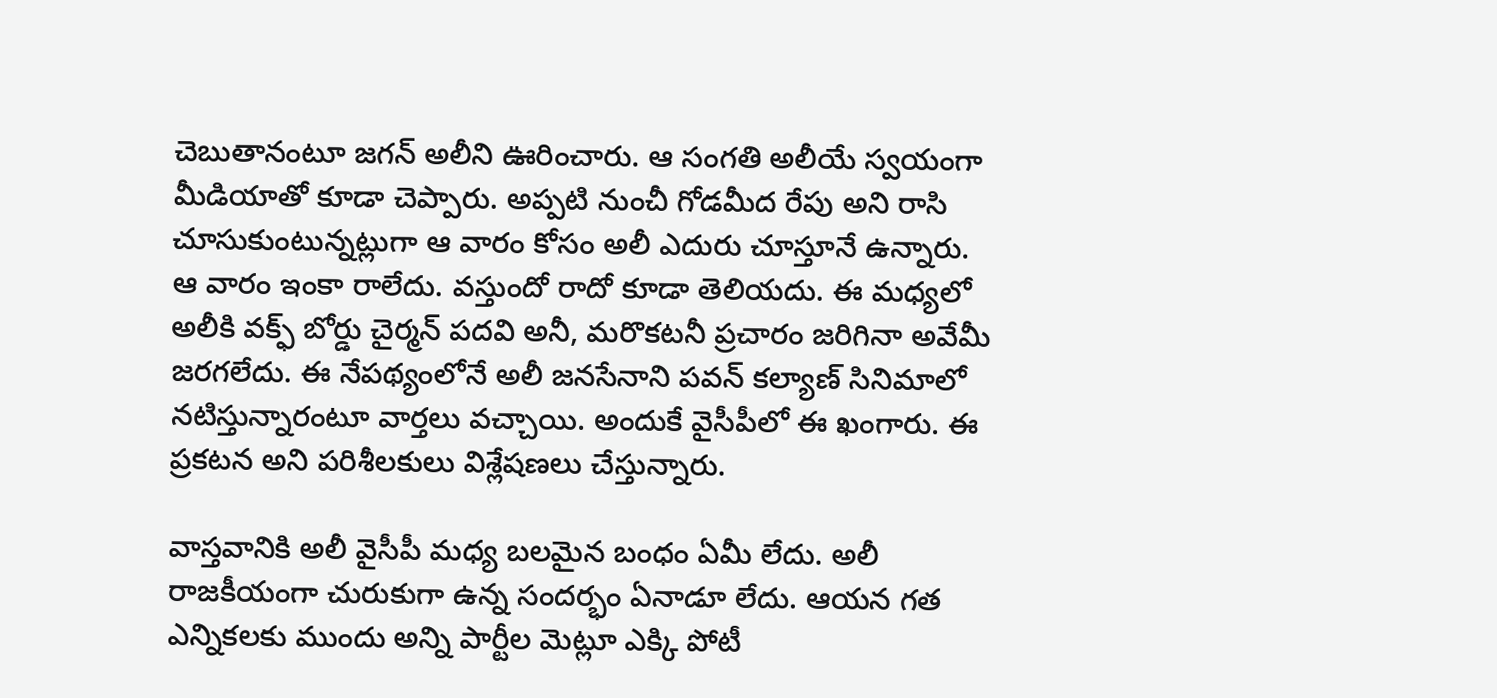చెబుతానంటూ జగన్ అలీని ఊరించారు. ఆ సంగతి అలీయే స్వయంగా మీడియాతో కూడా చెప్పారు. అప్పటి నుంచీ గోడమీద రేపు అని రాసి చూసుకుంటున్నట్లుగా ఆ వారం కోసం అలీ ఎదురు చూస్తూనే ఉన్నారు. ఆ వారం ఇంకా రాలేదు. వస్తుందో రాదో కూడా తెలియదు. ఈ మధ్యలో అలీకి వక్ఫ్ బోర్డు చైర్మన్ పదవి అనీ, మరొకటనీ ప్రచారం జరిగినా అవేమీ జరగలేదు. ఈ నేపథ్యంలోనే అలీ జనసేనాని పవన్ కల్యాణ్ సినిమాలో నటిస్తున్నారంటూ వార్తలు వచ్చాయి. అందుకే వైసీపీలో ఈ ఖంగారు. ఈ ప్రకటన అని పరిశీలకులు విశ్లేషణలు చేస్తున్నారు.

వాస్తవానికి అలీ వైసీపీ మధ్య బలమైన బంధం ఏమీ లేదు. అలీ రాజకీయంగా చురుకుగా ఉన్న సందర్భం ఏనాడూ లేదు. ఆయన గత ఎన్నికలకు ముందు అన్ని పార్టీల మెట్లూ ఎక్కి పోటీ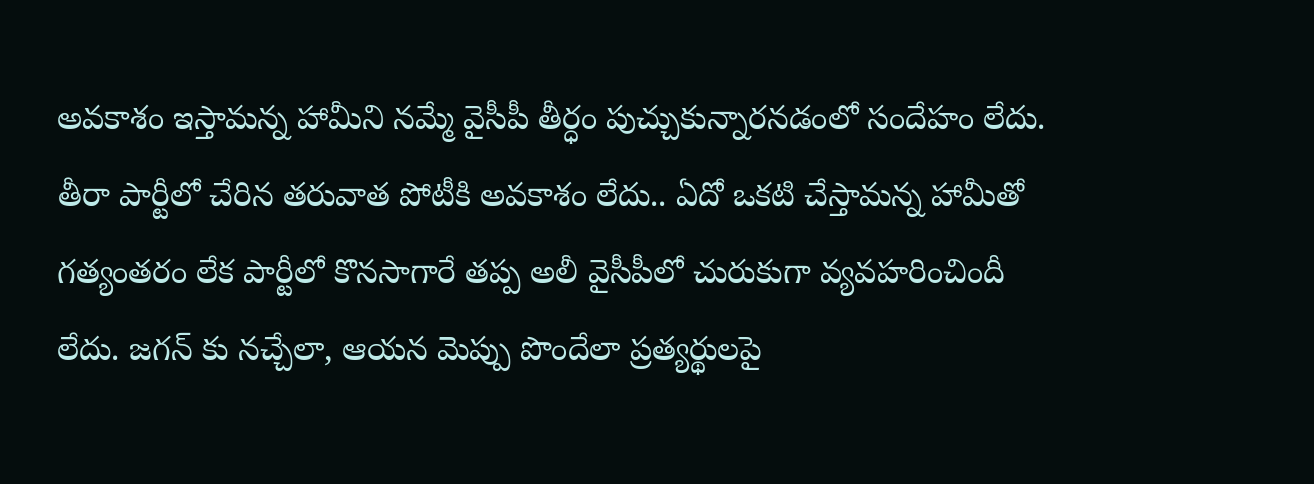అవకాశం ఇస్తామన్న హామీని నమ్మే వైసీపీ తీర్ధం పుచ్చుకున్నారనడంలో సందేహం లేదు. తీరా పార్టీలో చేరిన తరువాత పోటీకి అవకాశం లేదు.. ఏదో ఒకటి చేస్తామన్న హామీతో గత్యంతరం లేక పార్టీలో కొనసాగారే తప్ప అలీ వైసీపీలో చురుకుగా వ్యవహరించిందీ లేదు. జగన్ కు నచ్చేలా, ఆయన మెప్పు పొందేలా ప్రత్యర్థులపై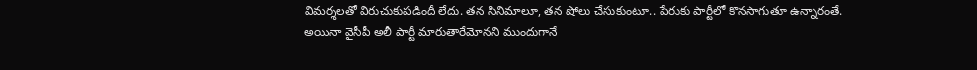విమర్శలతో విరుచుకుపడిందీ లేదు. తన సినిమాలూ, తన షోలు చేసుకుంటూ.. పేరుకు పార్టీలో కొనసాగుతూ ఉన్నారంతే. అయినా వైసీపీ అలీ పార్టీ మారుతారేమోనని ముందుగానే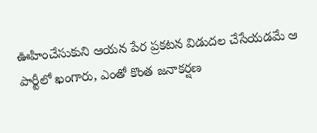ఊహించేసుకుని ఆయన పేర ప్రకటన విడుదల చేసేయడమే ఆ పార్టీలో ఖంగారు, ఎంతో కొంత జనాకర్షణ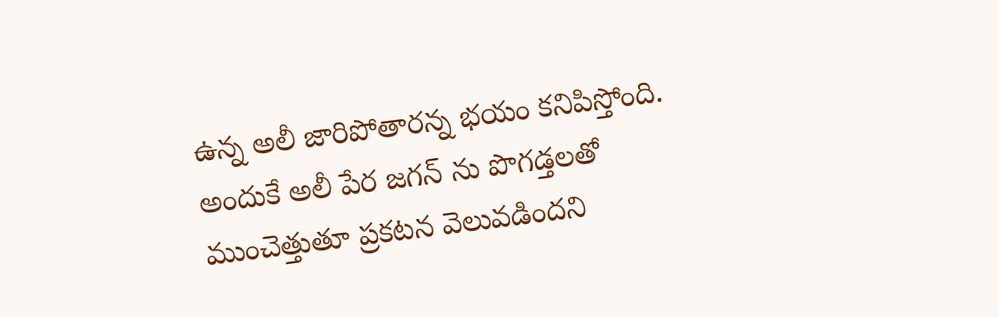ఉన్న అలీ జారిపోతారన్న భయం కనిపిస్తోంది. అందుకే అలీ పేర జగన్ ను పొగడ్తలతో ముంచెత్తుతూ ప్రకటన వెలువడిందని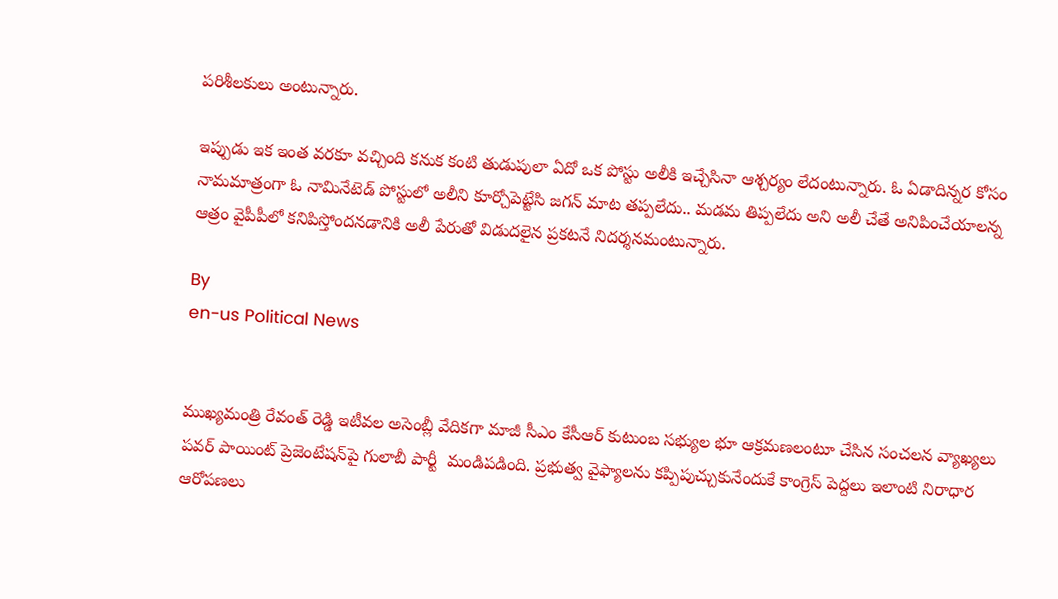పరిశీలకులు అంటున్నారు.

ఇప్పుడు ఇక ఇంత వరకూ వచ్చింది కనుక కంటి తుడుపులా ఏదో ఒక పోస్టు అలీకి ఇచ్చేసినా ఆశ్చర్యం లేదంటున్నారు. ఓ ఏడాదిన్నర కోసం నామమాత్రంగా ఓ నామినేటెడ్ పోస్టులో అలీని కూర్చోపెట్టేసి జగన్ మాట తప్పలేదు.. మడమ తిప్పలేదు అని అలీ చేతే అనిపించేయాలన్న ఆత్రం వైపీపీలో కనిపిస్తోందనడానికి అలీ పేరుతో విడుదలైన ప్రకటనే నిదర్శనమంటున్నారు.

By
en-us Political News


ముఖ్యమంత్రి రేవంత్ రెడ్డి ఇటీవల అసెంబ్లీ వేదికగా మాజీ సీఎం కేసీఆర్ కుటుంబ సభ్యుల భూ ఆక్రమణలంటూ చేసిన సంచలన వ్యాఖ్యలు పవర్ పాయింట్ ప్రెజెంటేషన్‌పై గులాబీ పార్టీ  మండిపడింది. ప్రభుత్వ వైఫ్యాలను కప్పిపుచ్చుకునేందుకే కాంగ్రెస్ పెద్దలు ఇలాంటి నిరాధార ఆరోపణలు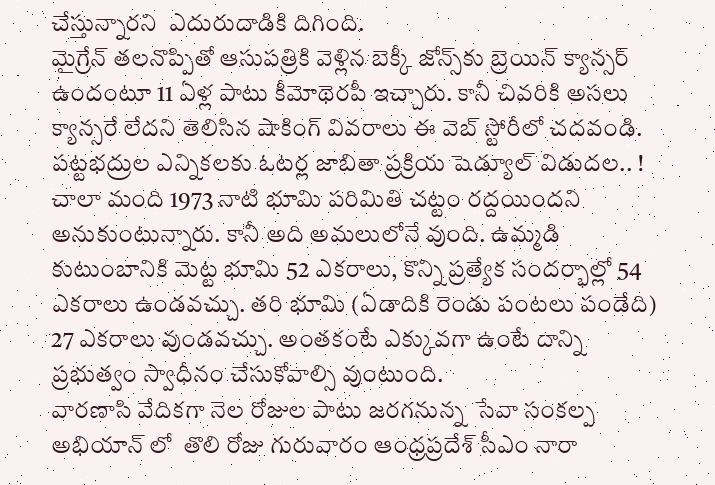చేస్తున్నారని  ఎదురుదాడికి దిగింది.
మైగ్రేన్ తలనొప్పితో ఆసుపత్రికి వెళ్లిన బెక్కీ జోన్స్‌కు బ్రెయిన్ క్యాన్సర్ ఉందంటూ 11 ఏళ్ల పాటు కీమోథెరపీ ఇచ్చారు. కానీ చివరికి అసలు క్యాన్సరే లేదని తెలిసిన షాకింగ్ వివరాలు ఈ వెబ్ స్టోరీలో చదవండి.
పట్టభద్రుల ఎన్నికలకు ఓటర్ల జాబితా ప్రక్రియ షెడ్యూల్ విడుదల.. !
చాలా మంది 1973 నాటి భూమి పరిమితి చట్టం రద్దయిందని అనుకుంటున్నారు. కానీ అది అమలులోనే వుంది. ఉమ్మడి కుటుంబానికి మెట్ట భూమి 52 ఎకరాలు, కొన్ని ప్రత్యేక సందర్భాల్లో 54 ఎకరాలు ఉండవచ్చు. తరి భూమి (ఏడాదికి రెండు పంటలు పండేది) 27 ఎకరాలు వుండవచ్చు. అంతకంటే ఎక్కువగా ఉంటే దాన్ని ప్రభుత్వం స్వాధీనం చేసుకోవాల్సి వుంటుంది.
వారణాసి వేదికగా నెల రోజుల పాటు జరగనున్న  సేవా సంకల్ప అభియాన్ లో  తొలి రోజు గురువారం ఆంధ్రప్రదేశ్ సీఎం నారా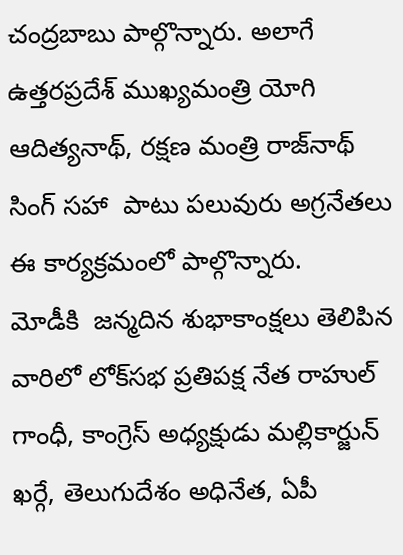చంద్రబాబు పాల్గొన్నారు. అలాగే ఉత్తరప్రదేశ్ ముఖ్యమంత్రి యోగి ఆదిత్యనాథ్, రక్షణ మంత్రి రాజ్‌నాథ్ సింగ్ సహా  పాటు పలువురు అగ్రనేతలు ఈ కార్యక్రమంలో పాల్గొన్నారు.
మోడీకి  జన్మదిన శుభాకాంక్షలు తెలిపిన వారిలో లోక్‌సభ ప్రతిపక్ష నేత రాహుల్‌ గాంధీ, కాంగ్రెస్ అధ్యక్షుడు మల్లికార్జున్ ఖర్గే, తెలుగుదేశం అధినేత, ఏపీ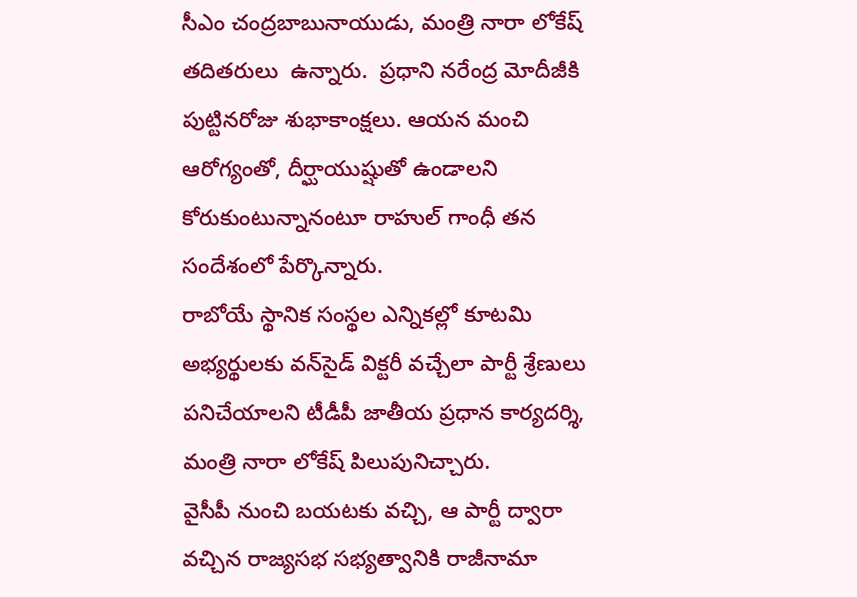సీఎం చంద్రబాబునాయుడు, మంత్రి నారా లోకేష్ తదితరులు  ఉన్నారు.  ప్రధాని నరేంద్ర మోదీజీకి పుట్టినరోజు శుభాకాంక్షలు. ఆయన మంచి ఆరోగ్యంతో, దీర్ఘాయుష్షుతో ఉండాలని కోరుకుంటున్నానంటూ రాహుల్ గాంధీ తన సందేశంలో పేర్కొన్నారు.
రాబోయే స్థానిక సంస్థల ఎన్నికల్లో కూటమి అభ్యర్థులకు వన్‌సైడ్ విక్టరీ వచ్చేలా పార్టీ శ్రేణులు పనిచేయాలని టీడీపీ జాతీయ ప్రధాన కార్యదర్శి, మంత్రి నారా లోకేష్ పిలుపునిచ్చారు.
వైసీపీ నుంచి బయటకు వచ్చి, ఆ పార్టీ ద్వారా వచ్చిన రాజ్యసభ సభ్యత్వానికి రాజీనామా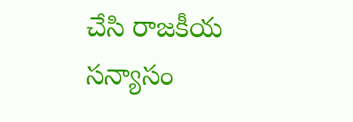చేసి రాజకీయ సన్యాసం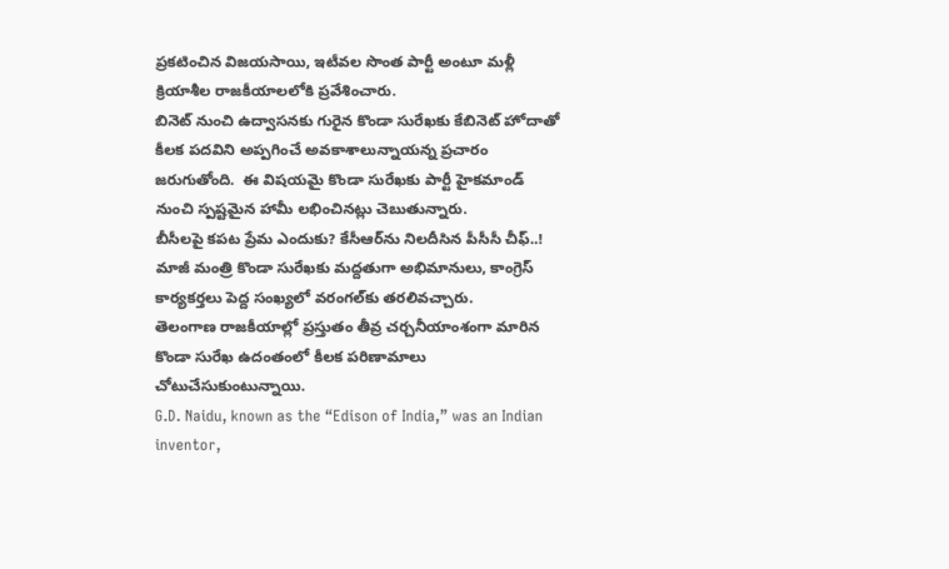ప్రకటించిన విజయసాయి, ఇటీవల సొంత పార్టీ అంటూ మళ్లీ క్రియాశీల రాజకీయాలలోకి ప్రవేశించారు.
బినెట్ నుంచి ఉద్వాసనకు గురైన కొండా సురేఖకు కేబినెట్ హోదాతో కీలక పదవిని అప్పగించే అవకాశాలున్నాయన్న ప్రచారం జరుగుతోంది.  ఈ విషయమై కొండా సురేఖకు పార్టీ హైకమాండ్ నుంచి స్పష్టమైన హామీ లభించినట్లు చెబుతున్నారు.
బీసీలపై కపట ప్రేమ ఎందుకు? కేసీఆర్‌ను నిలదీసిన పీసీసీ చీఫ్..!
మాజీ మంత్రి కొండా సురేఖకు మద్దతుగా అభిమానులు, కాంగ్రెస్ కార్యకర్తలు పెద్ద సంఖ్యలో వరంగల్‌కు తరలివచ్చారు.
తెలంగాణ రాజకీయాల్లో ప్రస్తుతం తీవ్ర చర్చనీయాంశంగా మారిన కొండా సురేఖ ఉదంతంలో కీలక పరిణామాలు చోటుచేసుకుంటున్నాయి.
G.D. Naidu, known as the “Edison of India,” was an Indian inventor,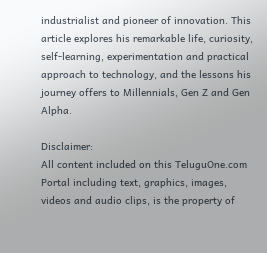industrialist and pioneer of innovation. This article explores his remarkable life, curiosity, self-learning, experimentation and practical approach to technology, and the lessons his journey offers to Millennials, Gen Z and Gen Alpha.

Disclaimer:
All content included on this TeluguOne.com Portal including text, graphics, images, videos and audio clips, is the property of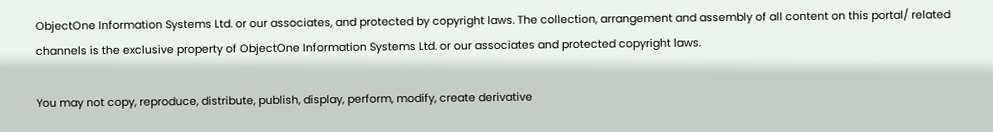ObjectOne Information Systems Ltd. or our associates, and protected by copyright laws. The collection, arrangement and assembly of all content on this portal/ related channels is the exclusive property of ObjectOne Information Systems Ltd. or our associates and protected copyright laws.

You may not copy, reproduce, distribute, publish, display, perform, modify, create derivative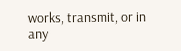works, transmit, or in any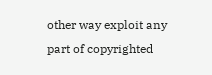other way exploit any part of copyrighted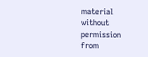material without permission from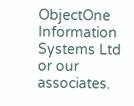ObjectOne Information Systems Ltd or our associates.